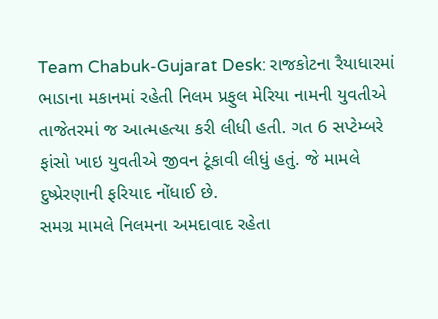Team Chabuk-Gujarat Desk: રાજકોટના રૈયાધારમાં ભાડાના મકાનમાં રહેતી નિલમ પ્રફુલ મેરિયા નામની યુવતીએ તાજેતરમાં જ આત્મહત્યા કરી લીધી હતી. ગત 6 સપ્ટેમ્બરે ફાંસો ખાઇ યુવતીએ જીવન ટૂંકાવી લીધું હતું. જે મામલે દુષ્પ્રેરણાની ફરિયાદ નોંધાઈ છે.
સમગ્ર મામલે નિલમના અમદાવાદ રહેતા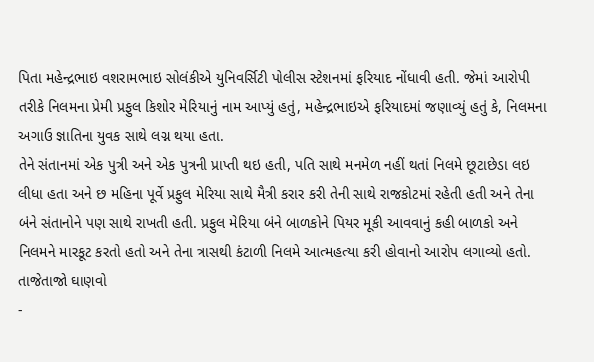પિતા મહેન્દ્રભાઇ વશરામભાઇ સોલંકીએ યુનિવર્સિટી પોલીસ સ્ટેશનમાં ફરિયાદ નોંધાવી હતી. જેમાં આરોપી તરીકે નિલમના પ્રેમી પ્રફુલ કિશોર મેરિયાનું નામ આપ્યું હતું, મહેન્દ્રભાઇએ ફરિયાદમાં જણાવ્યું હતું કે, નિલમના અગાઉ જ્ઞાતિના યુવક સાથે લગ્ન થયા હતા.
તેને સંતાનમાં એક પુત્રી અને એક પુત્રની પ્રાપ્તી થઇ હતી, પતિ સાથે મનમેળ નહીં થતાં નિલમે છૂટાછેડા લઇ લીધા હતા અને છ મહિના પૂર્વે પ્રફુલ મેરિયા સાથે મૈત્રી કરાર કરી તેની સાથે રાજકોટમાં રહેતી હતી અને તેના બંને સંતાનોને પણ સાથે રાખતી હતી. પ્રફુલ મેરિયા બંને બાળકોને પિયર મૂકી આવવાનું કહી બાળકો અને નિલમને મારકૂટ કરતો હતો અને તેના ત્રાસથી કંટાળી નિલમે આત્મહત્યા કરી હોવાનો આરોપ લગાવ્યો હતો.
તાજેતાજો ઘાણવો
-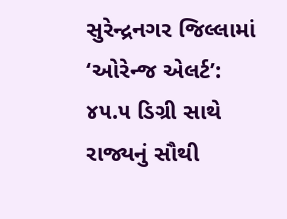સુરેન્દ્રનગર જિલ્લામાં ‘ઓરેન્જ એલર્ટ’: ૪૫.૫ ડિગ્રી સાથે રાજ્યનું સૌથી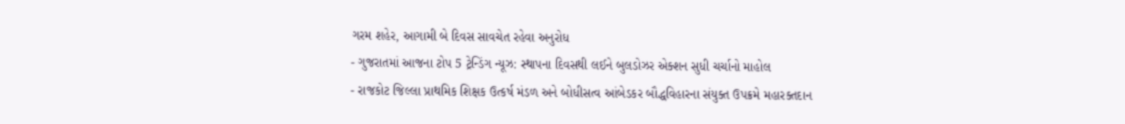ગરમ શહેર, આગામી બે દિવસ સાવચેત રહેવા અનુરોધ
- ગુજરાતમાં આજના ટોપ 5 ટ્રેન્ડિંગ ન્યૂઝ: સ્થાપના દિવસથી લઈને બુલડોઝર એક્શન સુધી ચર્ચાનો માહોલ
- રાજકોટ જિલ્લા પ્રાથમિક શિક્ષક ઉત્કર્ષ મંડળ અને બોધીસત્વ આંબેડકર બૌદ્ધવિહારના સંયુક્ત ઉપક્રમે મહારક્તદાન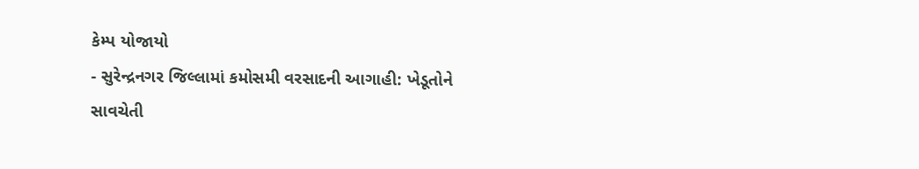કેમ્પ યોજાયો
- સુરેન્દ્રનગર જિલ્લામાં કમોસમી વરસાદની આગાહી: ખેડૂતોને સાવચેતી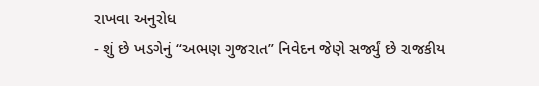રાખવા અનુરોધ
- શું છે ખડગેનું “અભણ ગુજરાત” નિવેદન જેણે સર્જ્યું છે રાજકીય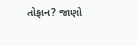તોફાન? જાણો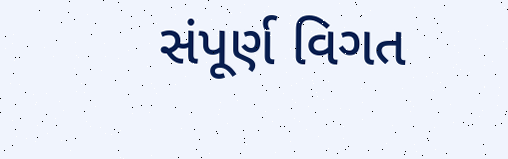સંપૂર્ણ વિગત